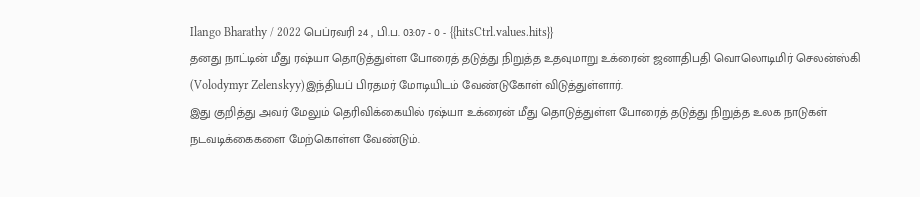Ilango Bharathy / 2022 பெப்ரவரி 24 , பி.ப. 03:07 - 0 - {{hitsCtrl.values.hits}}
தனது நாட்டின் மீது ரஷ்யா தொடுத்துள்ள போரைத் தடுத்து நிறுத்த உதவுமாறு உக்ரைன் ஜனாதிபதி வொலொடிமிர் செலன்ஸ்கி (Volodymyr Zelenskyy)இந்தியப் பிரதமர் மோடியிடம் வேண்டுகோள் விடுத்துள்ளார்.
இது குறித்து அவர் மேலும் தெரிவிக்கையில் ரஷ்யா உக்ரைன் மீது தொடுத்துள்ள போரைத் தடுத்து நிறுத்த உலக நாடுகள் நடவடிக்கைகளை மேற்கொள்ள வேண்டும்.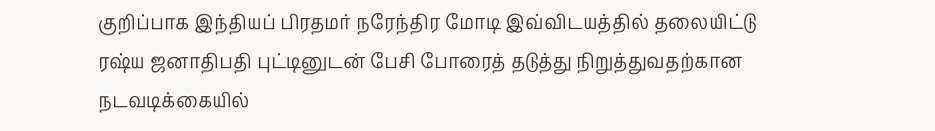குறிப்பாக இந்தியப் பிரதமர் நரேந்திர மோடி இவ்விடயத்தில் தலையிட்டு ரஷ்ய ஜனாதிபதி புட்டினுடன் பேசி போரைத் தடுத்து நிறுத்துவதற்கான நடவடிக்கையில்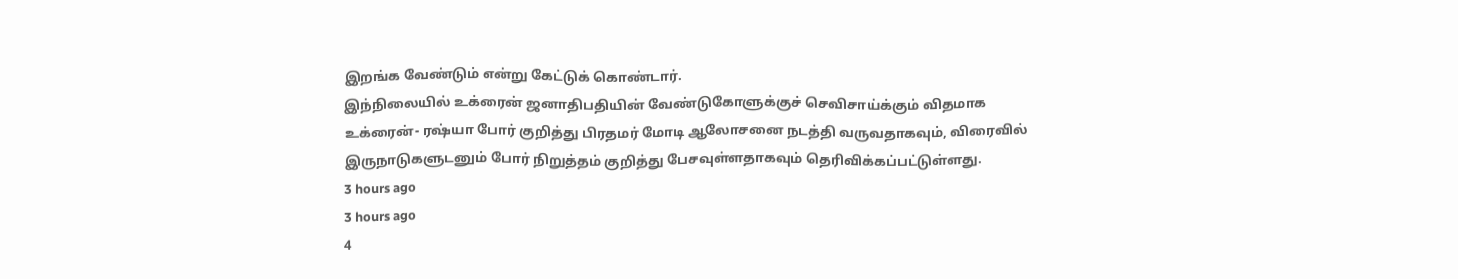இறங்க வேண்டும் என்று கேட்டுக் கொண்டார்.
இந்நிலையில் உக்ரைன் ஜனாதிபதியின் வேண்டுகோளுக்குச் செவிசாய்க்கும் விதமாக உக்ரைன்- ரஷ்யா போர் குறித்து பிரதமர் மோடி ஆலோசனை நடத்தி வருவதாகவும், விரைவில் இருநாடுகளுடனும் போர் நிறுத்தம் குறித்து பேசவுள்ளதாகவும் தெரிவிக்கப்பட்டுள்ளது.
3 hours ago
3 hours ago
4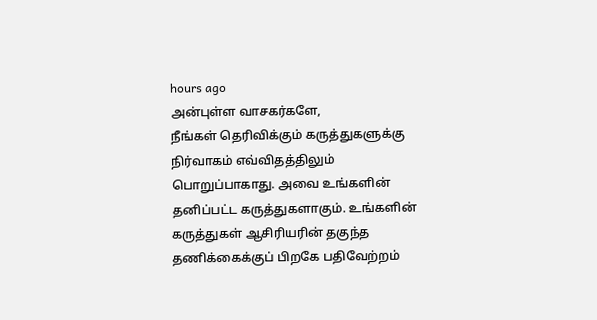hours ago
அன்புள்ள வாசகர்களே,
நீங்கள் தெரிவிக்கும் கருத்துகளுக்கு நிர்வாகம் எவ்விதத்திலும் பொறுப்பாகாது. அவை உங்களின் தனிப்பட்ட கருத்துகளாகும். உங்களின் கருத்துகள் ஆசிரியரின் தகுந்த தணிக்கைக்குப் பிறகே பதிவேற்றம்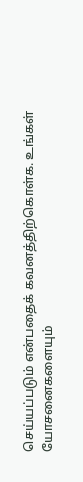செய்யப்படும் என்பதைக் கவனத்திற்கொள்க. உங்கள் யோசனைகளையும்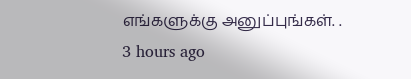எங்களுக்கு அனுப்புங்கள். .
3 hours ago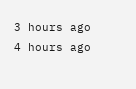3 hours ago
4 hours ago